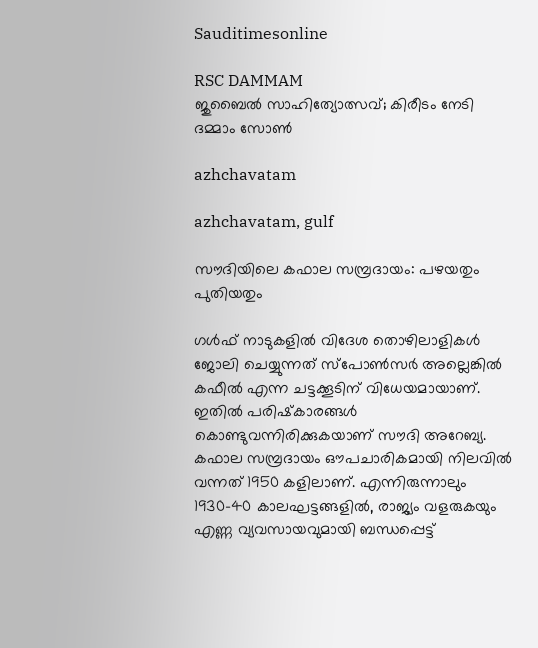Sauditimesonline

RSC DAMMAM
ജുബൈല്‍ സാഹിത്യോത്സവ്; കിരീടം നേടി ദമ്മാം സോണ്‍

azhchavatam

azhchavatam, gulf

സൗദിയിലെ കഫാല സമ്പ്രദായം: പഴയതും പുതിയതും

ഗള്‍ഫ് നാടുകളില്‍ വിദേശ തൊഴിലാളികള്‍ ജോലി ചെയ്യുന്നത് സ്‌പോണ്‍സര്‍ അല്ലെങ്കില്‍ കഫീല്‍ എന്ന ചട്ടക്കൂടിന് വിധേയമായാണ്. ഇതില്‍ പരിഷ്‌കാരങ്ങള്‍ കൊണ്ടുവന്നിരിക്കുകയാണ് സൗദി അറേബ്യ. കഫാല സമ്പ്രദായം ഔപചാരികമായി നിലവില്‍ വന്നത് 1950 കളിലാണ്. എന്നിരുന്നാലും 1930-40 കാലഘട്ടങ്ങളില്‍, രാജ്യം വളരുകയും എണ്ണ വ്യവസായവുമായി ബന്ധപ്പെട്ട്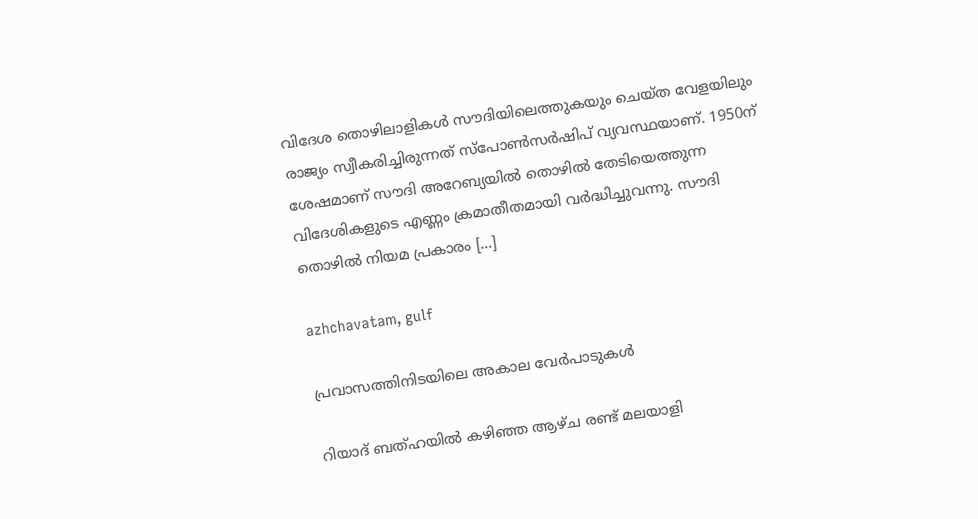വിദേശ തൊഴിലാളികള്‍ സൗദിയിലെത്തുകയും ചെയ്ത വേളയിലും രാജ്യം സ്വീകരിച്ചിരുന്നത് സ്‌പോണ്‍സര്‍ഷിപ് വ്യവസ്ഥയാണ്. 1950ന് ശേഷമാണ് സൗദി അറേബ്യയില്‍ തൊഴില്‍ തേടിയെത്തുന്ന വിദേശികളുടെ എണ്ണം ക്രമാതീതമായി വര്‍ദ്ധിച്ചുവന്നു. സൗദി തൊഴില്‍ നിയമ പ്രകാരം […]

azhchavatam, gulf

പ്രവാസത്തിനിടയിലെ അകാല വേര്‍പാടുകള്‍

റിയാദ് ബത്ഹയില്‍ കഴിഞ്ഞ ആഴ്ച രണ്ട് മലയാളി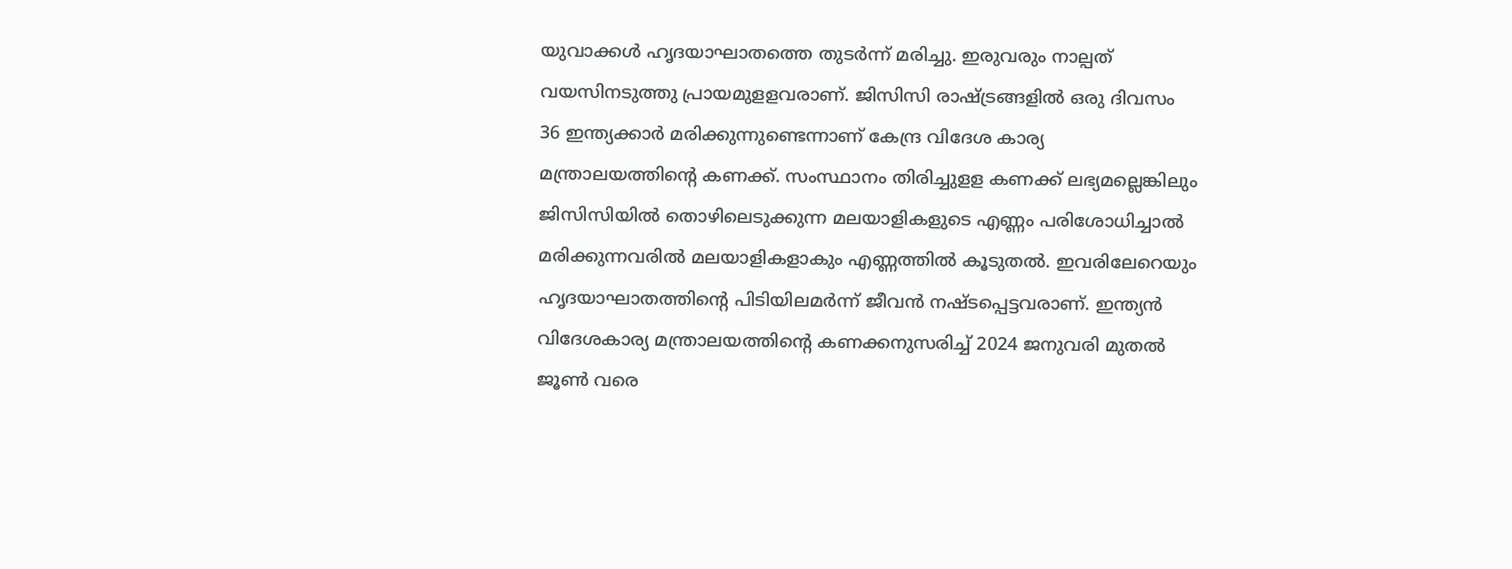യുവാക്കള്‍ ഹൃദയാഘാതത്തെ തുടര്‍ന്ന് മരിച്ചു. ഇരുവരും നാല്പത് വയസിനടുത്തു പ്രായമുളളവരാണ്. ജിസിസി രാഷ്ട്രങ്ങളില്‍ ഒരു ദിവസം 36 ഇന്ത്യക്കാര്‍ മരിക്കുന്നുണ്ടെന്നാണ് കേന്ദ്ര വിദേശ കാര്യ മന്ത്രാലയത്തിന്റെ കണക്ക്. സംസ്ഥാനം തിരിച്ചുളള കണക്ക് ലഭ്യമല്ലെങ്കിലും ജിസിസിയില്‍ തൊഴിലെടുക്കുന്ന മലയാളികളുടെ എണ്ണം പരിശോധിച്ചാല്‍ മരിക്കുന്നവരില്‍ മലയാളികളാകും എണ്ണത്തില്‍ കൂടുതല്‍. ഇവരിലേറെയും ഹൃദയാഘാതത്തിന്റെ പിടിയിലമര്‍ന്ന് ജീവന്‍ നഷ്ടപ്പെട്ടവരാണ്. ഇന്ത്യന്‍ വിദേശകാര്യ മന്ത്രാലയത്തിന്റെ കണക്കനുസരിച്ച് 2024 ജനുവരി മുതല്‍ ജൂണ്‍ വരെ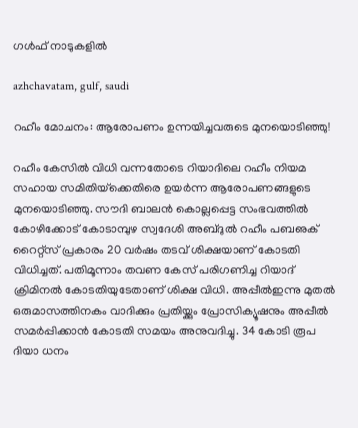ഗള്‍ഫ് നാടുകളില്‍

azhchavatam, gulf, saudi

റഹീം മോചനം: ആരോപണം ഉന്നയിച്ചവരുടെ മുനയൊടിഞ്ഞു!

റഹീം കേസില്‍ വിധി വന്നതോടെ റിയാദിലെ റഹീം നിയമ സഹായ സമിതിയ്‌ക്കെതിരെ ഉയര്‍ന്ന ആരോപണങ്ങളുടെ മുനയൊടിഞ്ഞു. സൗദി ബാലന്‍ കൊല്ലപ്പെട്ട സംഭവത്തില്‍ കോഴിക്കോട് കോടാമ്പുഴ സ്വദേശി അബ്ദുല്‍ റഹീം പബഌക് റൈറ്റ്‌സ് പ്രകാരം 20 വര്‍ഷം തടവ് ശിക്ഷയാണ് കോടതി വിധിച്ചത്. പതിമൂന്നാം തവണ കേസ് പരിഗണിച്ച റിയാദ് ക്രിമിനല്‍ കോടതിയുടേതാണ് ശിക്ഷ വിധി. അപ്പീല്‍ഇന്നു മുതല്‍ ഒരുമാസത്തിനകം വാദിക്കും പ്രതിയ്ക്കും പ്രോസിക്യൂഷനും അപ്പീല്‍ സമര്‍പ്പിക്കാന്‍ കോടതി സമയം അനുവദിച്ചു. 34 കോടി രൂപ ദിയാ ധനം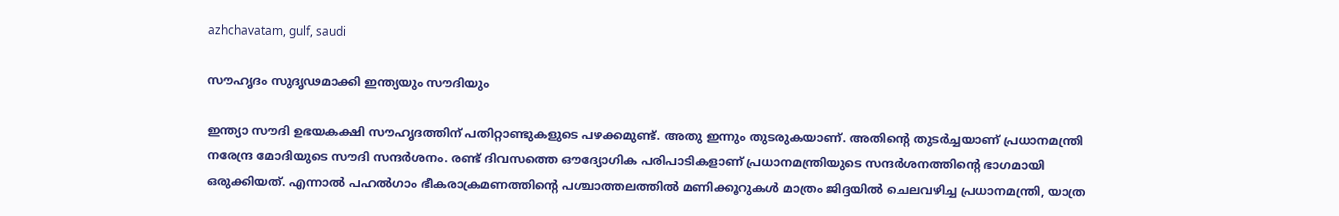azhchavatam, gulf, saudi

സൗഹൃദം സുദൃഢമാക്കി ഇന്ത്യയും സൗദിയും

ഇന്ത്യാ സൗദി ഉഭയകക്ഷി സൗഹൃദത്തിന് പതിറ്റാണ്ടുകളുടെ പഴക്കമുണ്ട്. അതു ഇന്നും തുടരുകയാണ്. അതിന്റെ തുടര്‍ച്ചയാണ് പ്രധാനമന്ത്രി നരേന്ദ്ര മോദിയുടെ സൗദി സന്ദര്‍ശനം. രണ്ട് ദിവസത്തെ ഔദ്യോഗിക പരിപാടികളാണ് പ്രധാനമന്ത്രിയുടെ സന്ദര്‍ശനത്തിന്റെ ഭാഗമായി ഒരുക്കിയത്. എന്നാല്‍ പഹല്‍ഗാം ഭീകരാക്രമണത്തിന്റെ പശ്ചാത്തലത്തില്‍ മണിക്കൂറുകള്‍ മാത്രം ജിദ്ദയില്‍ ചെലവഴിച്ച പ്രധാനമന്ത്രി, യാത്ര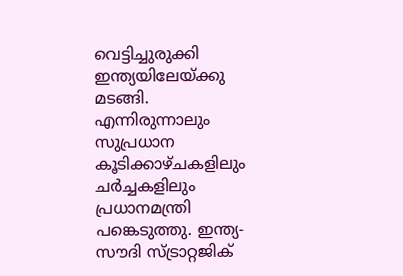വെട്ടിച്ചുരുക്കി ഇന്ത്യയിലേയ്ക്കു മടങ്ങി. എന്നിരുന്നാലും സുപ്രധാന കൂടിക്കാഴ്ചകളിലും ചര്‍ച്ചകളിലും പ്രധാനമന്ത്രി പങ്കെടുത്തു. ഇന്ത്യ-സൗദി സ്ട്രാറ്റജിക്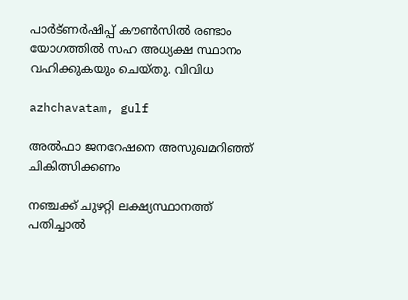പാര്‍ട്ണര്‍ഷിപ്പ് കൗണ്‍സില്‍ രണ്ടാം യോഗത്തില്‍ സഹ അധ്യക്ഷ സ്ഥാനം വഹിക്കുകയും ചെയ്തു. വിവിധ

azhchavatam, gulf

അല്‍ഫാ ജനറേഷനെ അസുഖമറിഞ്ഞ് ചികിത്സിക്കണം

നഞ്ചക്ക് ചുഴറ്റി ലക്ഷ്യസ്ഥാനത്ത് പതിച്ചാല്‍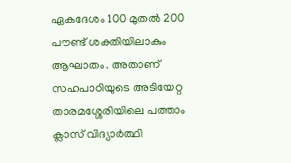ഏകദേശം 100 മുതല്‍ 200 പൗണ്ട് ശക്തിയിലാകും ആഘാതം. അതാണ് സഹപാഠിയുടെ അടിയേറ്റ താരമശ്ശേരിയിലെ പത്താം ക്ലാസ് വിദ്യാര്‍ത്ഥി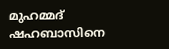മുഹമ്മദ് ഷഹബാസിനെ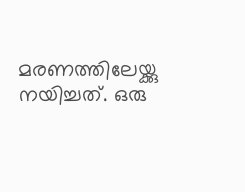മരണത്തിലേയ്ക്കു നയിച്ചത്. ഒരു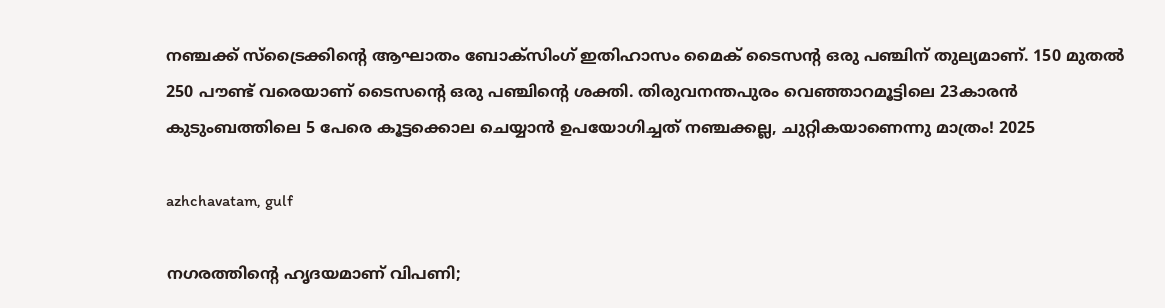നഞ്ചക്ക് സ്‌ട്രൈക്കിന്റെ ആഘാതം ബോക്‌സിംഗ് ഇതിഹാസം മൈക് ടൈസന്റ ഒരു പഞ്ചിന് തുല്യമാണ്. 150 മുതല്‍ 250 പൗണ്ട് വരെയാണ് ടൈസന്റെ ഒരു പഞ്ചിന്റെ ശക്തി. തിരുവനന്തപുരം വെഞ്ഞാറമൂട്ടിലെ 23കാരന്‍ കുടുംബത്തിലെ 5 പേരെ കൂട്ടക്കൊല ചെയ്യാന്‍ ഉപയോഗിച്ചത് നഞ്ചക്കല്ല, ചുറ്റികയാണെന്നു മാത്രം! 2025

azhchavatam, gulf

നഗരത്തിന്റെ ഹൃദയമാണ് വിപണി;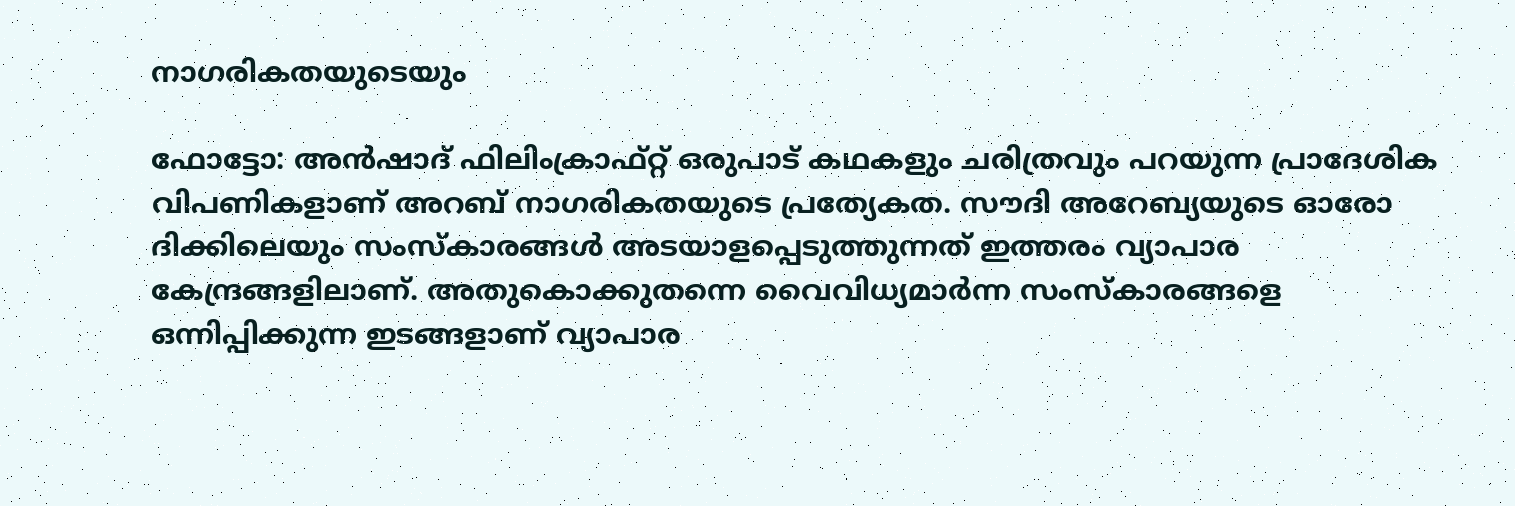നാഗരികതയുടെയും

ഫോട്ടോ: അന്‍ഷാദ് ഫിലിംക്രാഫ്റ്റ് ഒരുപാട് കഥകളും ചരിത്രവും പറയുന്ന പ്രാദേശിക വിപണികളാണ് അറബ് നാഗരികതയുടെ പ്രത്യേകത. സൗദി അറേബ്യയുടെ ഓരോ ദിക്കിലെയും സംസ്‌കാരങ്ങള്‍ അടയാളപ്പെടുത്തുന്നത് ഇത്തരം വ്യാപാര കേന്ദ്രങ്ങളിലാണ്. അതുകൊക്കുതന്നെ വൈവിധ്യമാര്‍ന്ന സംസ്‌കാരങ്ങളെ ഒന്നിപ്പിക്കുന്ന ഇടങ്ങളാണ് വ്യാപാര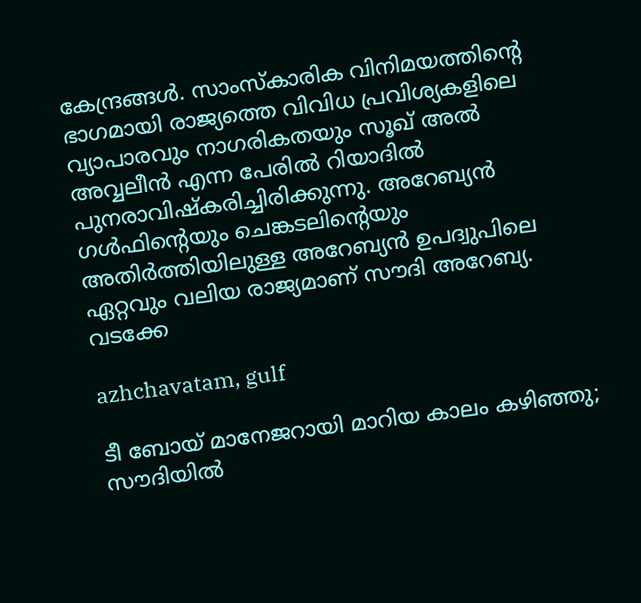കേന്ദ്രങ്ങള്‍. സാംസ്‌കാരിക വിനിമയത്തിന്റെ ഭാഗമായി രാജ്യത്തെ വിവിധ പ്രവിശ്യകളിലെ വ്യാപാരവും നാഗരികതയും സൂഖ് അല്‍ അവ്വലീന്‍ എന്ന പേരില്‍ റിയാദില്‍ പുനരാവിഷ്‌കരിച്ചിരിക്കുന്നു. അറേബ്യന്‍ ഗള്‍ഫിന്റെയും ചെങ്കടലിന്റെയും അതിര്‍ത്തിയിലുള്ള അറേബ്യന്‍ ഉപദ്വുപിലെ ഏറ്റവും വലിയ രാജ്യമാണ് സൗദി അറേബ്യ. വടക്കേ

azhchavatam, gulf

ടീ ബോയ് മാനേജറായി മാറിയ കാലം കഴിഞ്ഞു; സൗദിയില്‍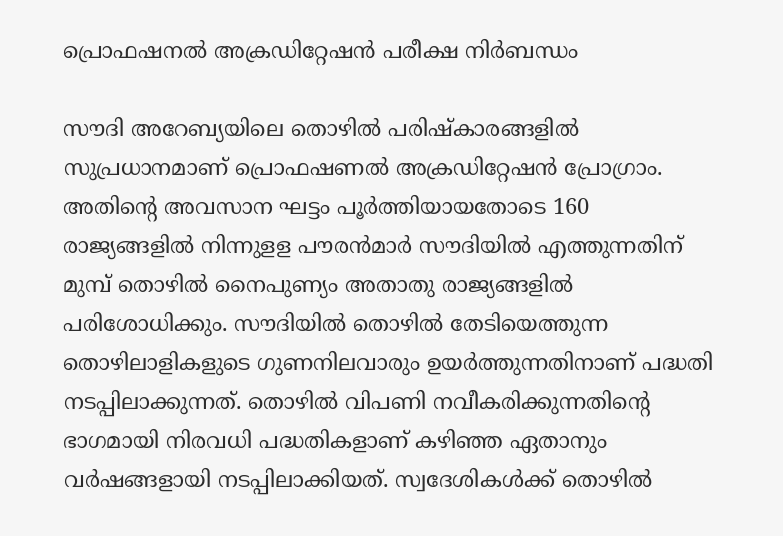പ്രൊഫഷനല്‍ അക്രഡിറ്റേഷന്‍ പരീക്ഷ നിര്‍ബന്ധം

സൗദി അറേബ്യയിലെ തൊഴില്‍ പരിഷ്‌കാരങ്ങളില്‍ സുപ്രധാനമാണ് പ്രൊഫഷണല്‍ അക്രഡിറ്റേഷന്‍ പ്രോഗ്രാം. അതിന്റെ അവസാന ഘട്ടം പൂര്‍ത്തിയായതോടെ 160 രാജ്യങ്ങളില്‍ നിന്നുളള പൗരന്‍മാര്‍ സൗദിയില്‍ എത്തുന്നതിന് മുമ്പ് തൊഴില്‍ നൈപുണ്യം അതാതു രാജ്യങ്ങളില്‍ പരിശോധിക്കും. സൗദിയില്‍ തൊഴില്‍ തേടിയെത്തുന്ന തൊഴിലാളികളുടെ ഗുണനിലവാരും ഉയര്‍ത്തുന്നതിനാണ് പദ്ധതി നടപ്പിലാക്കുന്നത്. തൊഴില്‍ വിപണി നവീകരിക്കുന്നതിന്റെ ഭാഗമായി നിരവധി പദ്ധതികളാണ് കഴിഞ്ഞ ഏതാനും വര്‍ഷങ്ങളായി നടപ്പിലാക്കിയത്. സ്വദേശികള്‍ക്ക് തൊഴില്‍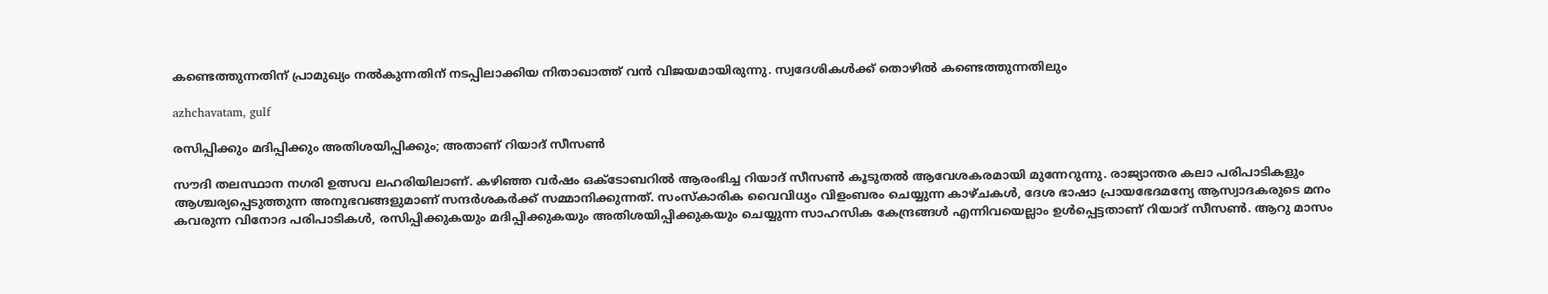കണ്ടെത്തുന്നതിന് പ്രാമുഖ്യം നല്‍കുന്നതിന് നടപ്പിലാക്കിയ നിതാഖാത്ത് വന്‍ വിജയമായിരുന്നു. സ്വദേശികള്‍ക്ക് തൊഴില്‍ കണ്ടെത്തുന്നതിലും

azhchavatam, gulf

രസിപ്പിക്കും മദിപ്പിക്കും അതിശയിപ്പിക്കും; അതാണ് റിയാദ് സീസണ്‍

സൗദി തലസ്ഥാന നഗരി ഉത്സവ ലഹരിയിലാണ്. കഴിഞ്ഞ വര്‍ഷം ഒക്‌ടോബറില്‍ ആരംഭിച്ച റിയാദ് സീസണ്‍ കൂടുതല്‍ ആവേശകരമായി മുന്നേറുന്നു. രാജ്യാന്തര കലാ പരിപാടികളും ആശ്ചര്യപ്പെടുത്തുന്ന അനുഭവങ്ങളുമാണ് സന്ദര്‍ശകര്‍ക്ക് സമ്മാനിക്കുന്നത്. സംസ്‌കാരിക വൈവിധ്യം വിളംബരം ചെയ്യുന്ന കാഴ്ചകള്‍, ദേശ ഭാഷാ പ്രായഭേദമന്യേ ആസ്വാദകരുടെ മനം കവരുന്ന വിനോദ പരിപാടികള്‍, രസിപ്പിക്കുകയും മദിപ്പിക്കുകയും അതിശയിപ്പിക്കുകയും ചെയ്യുന്ന സാഹസിക കേന്ദ്രങ്ങള്‍ എന്നിവയെല്ലാം ഉള്‍പ്പെട്ടതാണ് റിയാദ് സീസണ്‍. ആറു മാസം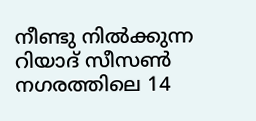നീണ്ടു നില്‍ക്കുന്ന റിയാദ് സീസണ്‍ നഗരത്തിലെ 14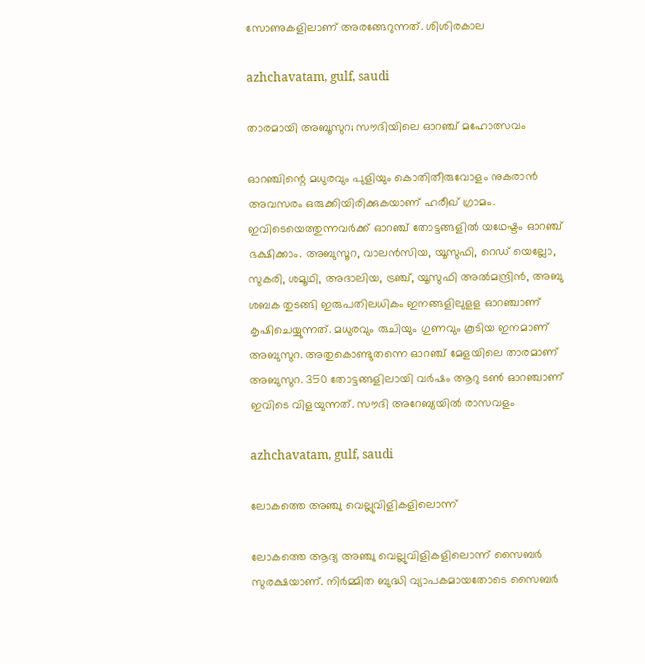സോണുകളിലാണ് അരങ്ങേറുന്നത്. ശിശിരകാല

azhchavatam, gulf, saudi

താരമായി അബൂസുറ; സൗദിയിലെ ഓറഞ്ച് മഹോത്സവം

ഓറഞ്ചിന്റെ മധുരവും പുളിയും കൊതിതീരുവോളം നുകരാന്‍ അവസരം ഒരുക്കിയിരിക്കുകയാണ് ഹരീഖ് ഗ്രാമം. ഇവിടെയെത്തുന്നവര്‍ക്ക് ഓറഞ്ച് തോട്ടങ്ങളില്‍ യഥേഷ്ടം ഓറഞ്ച് ഭക്ഷിക്കാം. അബുസൂറ, വാലന്‍സിയ, യൂസുഫി, റെഡ് യെല്ലോ, സുകരി, ശമൂഥി, അദാലിയ, ട്രഞ്ച്, യൂസുഫി അല്‍മന്ദ്രിന്‍, അബു ശബക തുടങ്ങി ഇരുപതിലധികം ഇനങ്ങളിലുളള ഓറഞ്ചാണ് കൃഷിചെയ്യുന്നത്. മധുരവും രുചിയും ഗുണവും കൂടിയ ഇനമാണ് അബുസുറ. അതുകൊണ്ടുതന്നെ ഓറഞ്ച് മേളയിലെ താരമാണ് അബുസുറ. 350 തോട്ടങ്ങളിലായി വര്‍ഷം ആറു ടണ്‍ ഓറഞ്ചാണ് ഇവിടെ വിളയുന്നത്. സൗദി അറേബ്യയില്‍ രാസവളം

azhchavatam, gulf, saudi

ലോകത്തെ അഞ്ചു വെല്ലുവിളികളിലൊന്ന്

ലോകത്തെ ആദ്യ അഞ്ചു വെല്ലുവിളികളിലൊന്ന് സൈബര്‍ സുരക്ഷയാണ്. നിര്‍മ്മിത ബുദ്ധി വ്യാപകമായതോടെ സൈബര്‍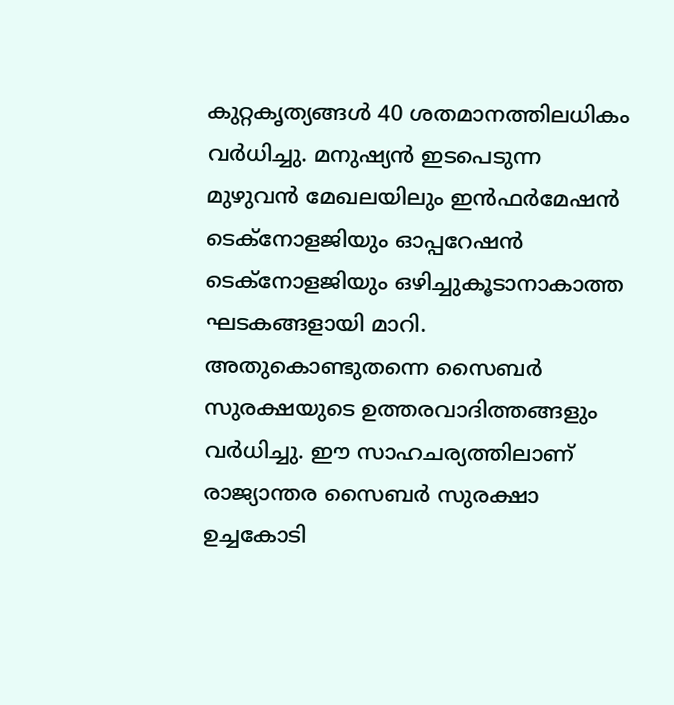കുറ്റകൃത്യങ്ങള്‍ 40 ശതമാനത്തിലധികം വര്‍ധിച്ചു. മനുഷ്യന്‍ ഇടപെടുന്ന മുഴുവന്‍ മേഖലയിലും ഇന്‍ഫര്‍മേഷന്‍ ടെക്‌നോളജിയും ഓപ്പറേഷന്‍ ടെക്‌നോളജിയും ഒഴിച്ചുകൂടാനാകാത്ത ഘടകങ്ങളായി മാറി. അതുകൊണ്ടുതന്നെ സൈബര്‍ സുരക്ഷയുടെ ഉത്തരവാദിത്തങ്ങളും വര്‍ധിച്ചു. ഈ സാഹചര്യത്തിലാണ് രാജ്യാന്തര സൈബര്‍ സുരക്ഷാ ഉച്ചകോടി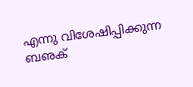എന്നു വിശേഷിപ്പിക്കുന്ന ബഌക്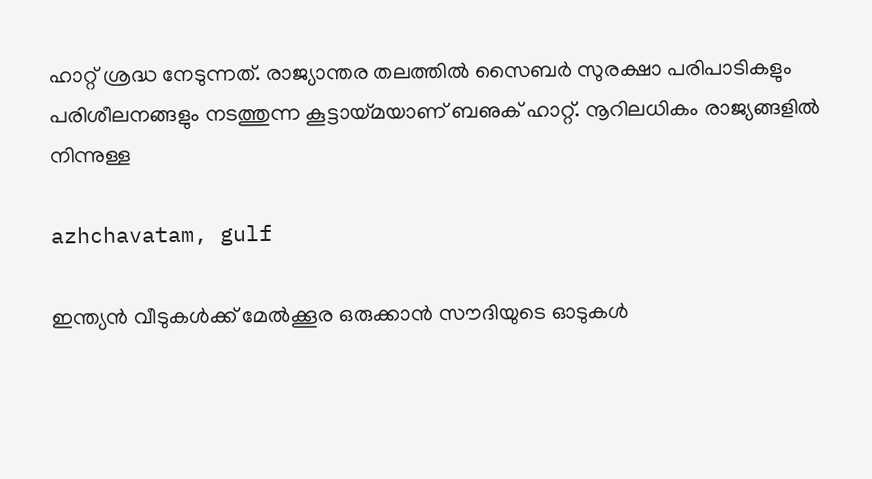ഹാറ്റ് ശ്രദ്ധ നേടുന്നത്. രാജ്യാന്തര തലത്തില്‍ സൈബര്‍ സുരക്ഷാ പരിപാടികളും പരിശീലനങ്ങളും നടത്തുന്ന കൂട്ടായ്മയാണ് ബഌക് ഹാറ്റ്. നൂറിലധികം രാജ്യങ്ങളില്‍ നിന്നുള്ള

azhchavatam, gulf

ഇന്ത്യന്‍ വീടുകള്‍ക്ക് മേല്‍ക്കൂര ഒരുക്കാന്‍ സൗദിയുടെ ഓടുകള്‍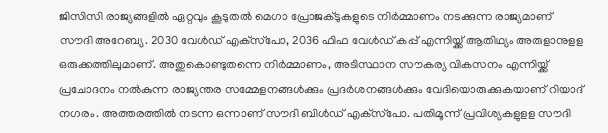ജിസിസി രാജ്യങ്ങളില്‍ ഏറ്റവും കൂടുതല്‍ മെഗാ പ്രോജക്ടുകളുടെ നിര്‍മ്മാണം നടക്കുന്ന രാജ്യമാണ് സൗദി അറേബ്യ. 2030 വേള്‍ഡ് എക്‌സ്‌പോ, 2036 ഫിഫ വേള്‍ഡ് കപ്പ് എന്നിയ്ക്ക് ആതിഥ്യം അരുളാനുളള ഒരുക്കത്തിലുമാണ്. അതുകൊണ്ടുതന്നെ നിര്‍മ്മാണം, അടിസ്ഥാന സൗകര്യ വികസനം എന്നിയ്ക്ക് പ്രചോദനം നല്‍കുന്ന രാജ്യന്തര സമ്മേളനങ്ങള്‍ക്കും പ്രദര്‍ശനങ്ങള്‍ക്കും വേദിയൊരുക്കുകയാണ് റിയാദ് നഗരം. അത്തരത്തില്‍ നടന്ന ഒന്നാണ് സൗദി ബിള്‍ഡ് എക്‌സ്‌പോ. പതിമൂന്ന് പ്രവിശ്യകളുളള സൗദി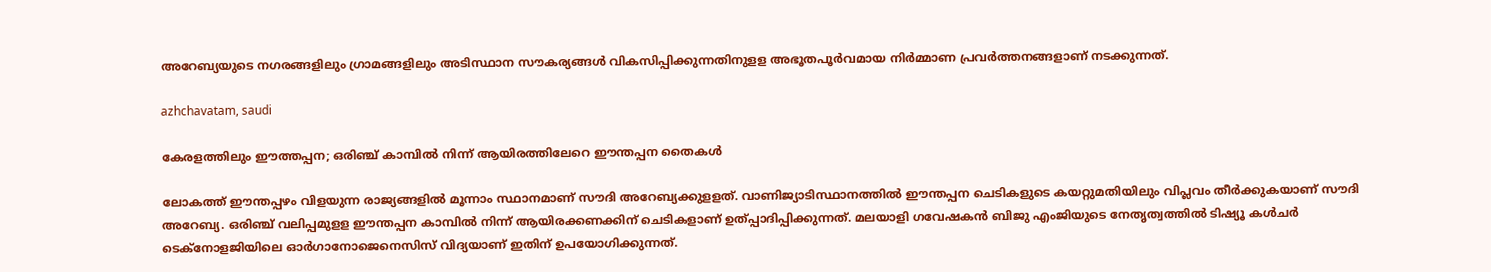അറേബ്യയുടെ നഗരങ്ങളിലും ഗ്രാമങ്ങളിലും അടിസ്ഥാന സൗകര്യങ്ങള്‍ വികസിപ്പിക്കുന്നതിനുളള അഭൂതപൂര്‍വമായ നിര്‍മ്മാണ പ്രവര്‍ത്തനങ്ങളാണ് നടക്കുന്നത്.

azhchavatam, saudi

കേരളത്തിലും ഈത്തപ്പന; ഒരിഞ്ച് കാമ്പില്‍ നിന്ന് ആയിരത്തിലേറെ ഈന്തപ്പന തൈകള്‍

ലോകത്ത് ഈന്തപ്പഴം വിളയുന്ന രാജ്യങ്ങളില്‍ മൂന്നാം സ്ഥാനമാണ് സൗദി അറേബ്യക്കുളളത്. വാണിജ്യാടിസ്ഥാനത്തില്‍ ഈന്തപ്പന ചെടികളുടെ കയറ്റുമതിയിലും വിപ്ലവം തീര്‍ക്കുകയാണ് സൗദി അറേബ്യ. ഒരിഞ്ച് വലിപ്പമുളള ഈന്തപ്പന കാമ്പില്‍ നിന്ന് ആയിരക്കണക്കിന് ചെടികളാണ് ഉത്പ്പാദിപ്പിക്കുന്നത്. മലയാളി ഗവേഷകന്‍ ബിജു എംജിയുടെ നേതൃത്വത്തില്‍ ടിഷ്യൂ കള്‍ചര്‍ ടെക്‌നോളജിയിലെ ഓര്‍ഗാനോജെനെസിസ് വിദ്യയാണ് ഇതിന് ഉപയോഗിക്കുന്നത്.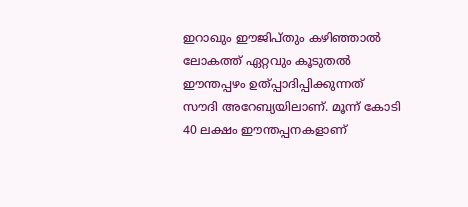ഇറാഖും ഈജിപ്തും കഴിഞ്ഞാല്‍ ലോകത്ത് ഏറ്റവും കൂടുതല്‍ ഈന്തപ്പഴം ഉത്പ്പാദിപ്പിക്കുന്നത് സൗദി അറേബ്യയിലാണ്. മൂന്ന് കോടി 40 ലക്ഷം ഈന്തപ്പനകളാണ്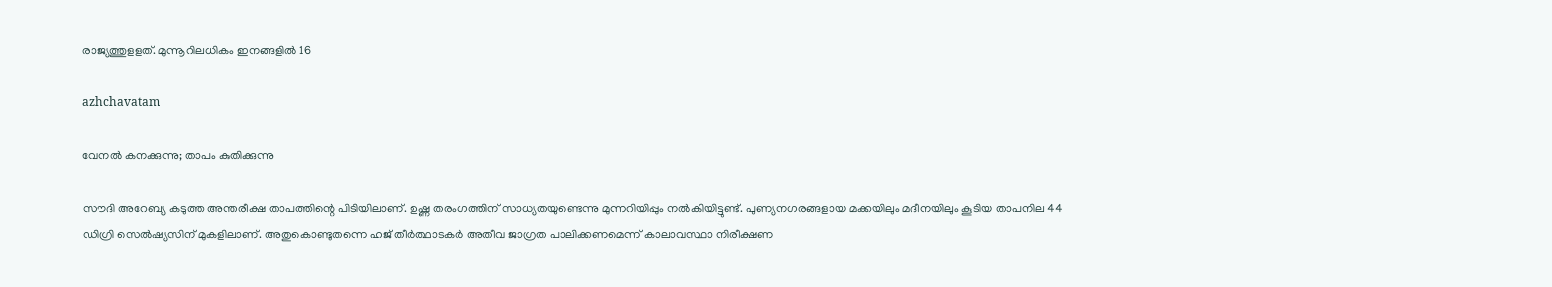രാജ്യത്തുളളത്. മുന്നൂറിലധികം ഇനങ്ങളില്‍ 16

azhchavatam

വേനല്‍ കനക്കുന്നു; താപം കുതിക്കുന്നു

സൗദി അറേബ്യ കടുത്ത അന്തരീക്ഷ താപത്തിന്റെ പിടിയിലാണ്. ഉഷ്ണ തരംഗത്തിന് സാധ്യതയുണ്ടെന്നു മുന്നറിയിപ്പും നല്‍കിയിട്ടുണ്ട്. പുണ്യനഗരങ്ങളായ മക്കയിലും മദീനയിലും കൂടിയ താപനില 44 ഡിഗ്രി സെല്‍ഷ്യസിന് മുകളിലാണ്. അതുകൊണ്ടുതന്നെ ഹജ് തീര്‍ത്ഥാടകര്‍ അതീവ ജാഗ്രത പാലിക്കണമെന്ന് കാലാവസ്ഥാ നിരീക്ഷണ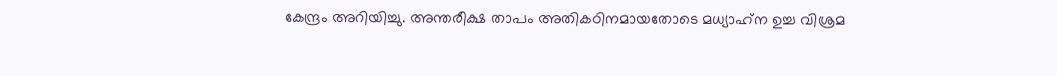കേന്ദ്രം അറിയിച്ചു. അന്തരീക്ഷ താപം അതികഠിനമായതോടെ മധ്യാഹ്‌ന ഉച്ച വിശ്രമ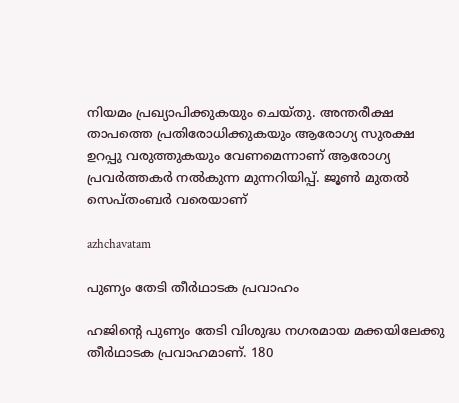നിയമം പ്രഖ്യാപിക്കുകയും ചെയ്തു. അന്തരീക്ഷ താപത്തെ പ്രതിരോധിക്കുകയും ആരോഗ്യ സുരക്ഷ ഉറപ്പു വരുത്തുകയും വേണമെന്നാണ് ആരോഗ്യ പ്രവര്‍ത്തകര്‍ നല്‍കുന്ന മുന്നറിയിപ്പ്. ജൂണ്‍ മുതല്‍ സെപ്തംബര്‍ വരെയാണ്

azhchavatam

പുണ്യം തേടി തീര്‍ഥാടക പ്രവാഹം

ഹജിന്റെ പുണ്യം തേടി വിശുദ്ധ നഗരമായ മക്കയിലേക്കു തീര്‍ഥാടക പ്രവാഹമാണ്. 180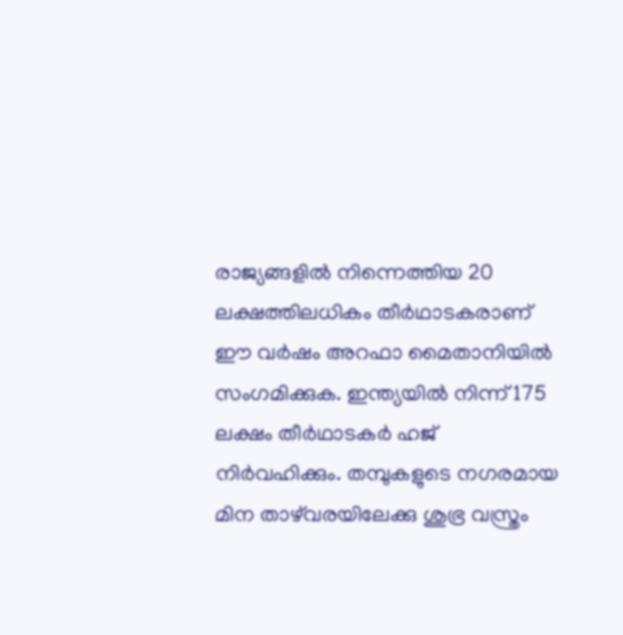രാജ്യങ്ങളില്‍ നിന്നെത്തിയ 20 ലക്ഷത്തിലധികം തീര്‍ഥാടകരാണ് ഈ വര്‍ഷം അറഫാ മൈതാനിയില്‍ സംഗമിക്കുക. ഇന്ത്യയില്‍ നിന്ന് 175 ലക്ഷം തീര്‍ഥാടകര്‍ ഹജ് നിര്‍വഹിക്കും. തമ്പുകളുടെ നഗരമായ മിന താഴ്‌വരയിലേക്കു ശുഭ്ര വസ്ത്രം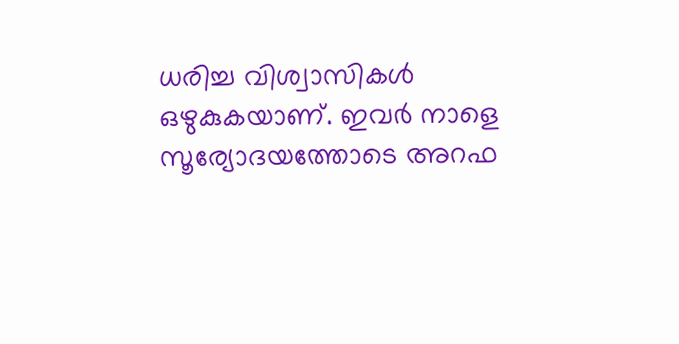ധരിച്ച വിശ്വാസികള്‍ ഒഴുകുകയാണ്. ഇവര്‍ നാളെ സൂര്യോദയത്തോടെ അറഫ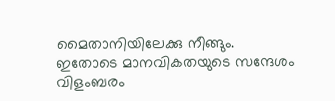മൈതാനിയിലേക്കു നീങ്ങും. ഇതോടെ മാനവികതയുടെ സന്ദേശം വിളംബരം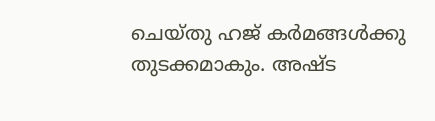ചെയ്തു ഹജ് കര്‍മങ്ങള്‍ക്കു തുടക്കമാകും. അഷ്ട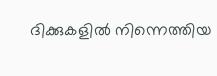ദിക്കുകളില്‍ നിന്നെത്തിയ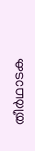തീര്‍ഥാടക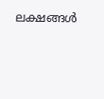ലക്ഷങ്ങള്‍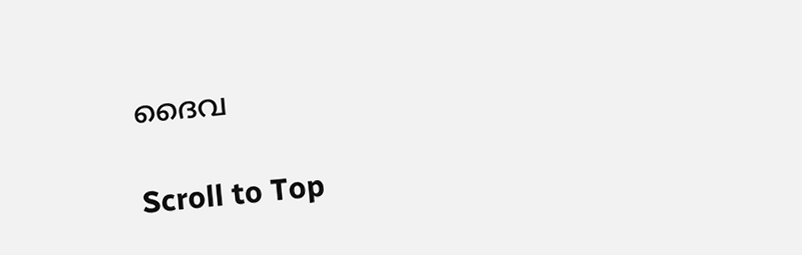ദൈവ

Scroll to Top